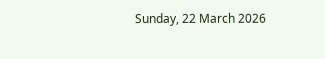Sunday, 22 March 2026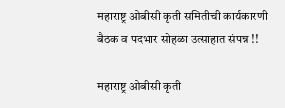महाराष्ट्र ओबीसी कृती समितीची कार्यकारणी बैठक व पदभार सोहळा उत्साहात संपन्न !!

महाराष्ट्र ओबीसी कृती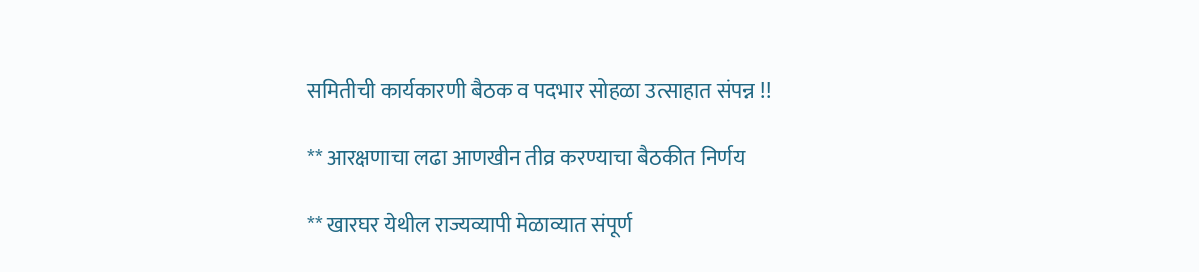समितीची कार्यकारणी बैठक व पदभार सोहळा उत्साहात संपन्न !!

** आरक्षणाचा लढा आणखीन तीव्र करण्याचा बैठकीत निर्णय

** खारघर येथील राज्यव्यापी मेळाव्यात संपूर्ण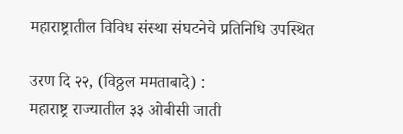महाराष्ट्रातील विविध संस्था संघटनेचे प्रतिनिधि उपस्थित

उरण दि २२, (विठ्ठल ममताबादे) :
महाराष्ट्र राज्यातील ३३ ओबीसी जाती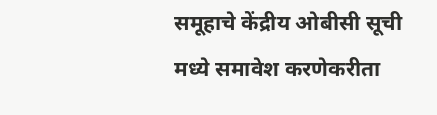समूहाचे केंद्रीय ओबीसी सूची मध्ये समावेश करणेकरीता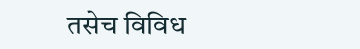तसेच विविध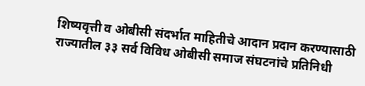शिष्यवृत्ती व ओबीसी संदर्भात माहितीचे आदान प्रदान करण्यासाठी राज्यातील ३३ सर्व विविध ओबीसी समाज संघटनांचे प्रतिनिधी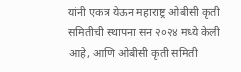यांनी एकत्र येऊन महाराष्ट्र ओबीसी कृती समितीची स्थापना सन २०२४ मध्ये केली आहे, आणि ओबीसी कृती समिती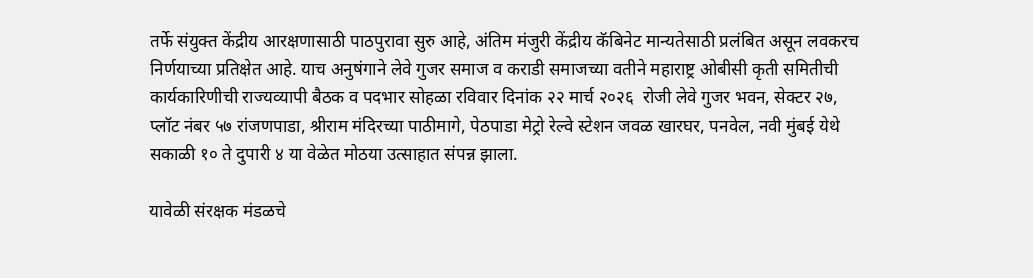तर्फे संयुक्त केंद्रीय आरक्षणासाठी पाठपुरावा सुरु आहे, अंतिम मंजुरी केंद्रीय कॅबिनेट मान्यतेसाठी प्रलंबित असून लवकरच निर्णयाच्या प्रतिक्षेत आहे. याच अनुषंगाने लेवे गुजर समाज व कराडी समाजच्या वतीने महाराष्ट्र ओबीसी कृती समितीची कार्यकारिणीची राज्यव्यापी बैठक व पदभार सोहळा रविवार दिनांक २२ मार्च २०२६  रोजी लेवे गुजर भवन, सेक्टर २७, प्लॉट नंबर ५७ रांजणपाडा, श्रीराम मंदिरच्या पाठीमागे, पेठपाडा मेट्रो रेल्वे स्टेशन जवळ खारघर, पनवेल, नवी मुंबई येथे सकाळी १० ते दुपारी ४ या वेळेत मोठया उत्साहात संपन्न झाला.

यावेळी संरक्षक मंडळचे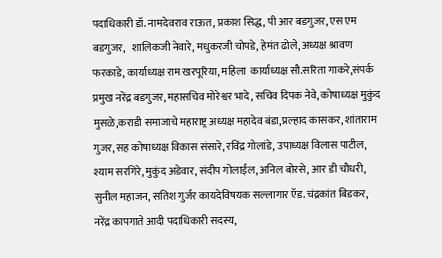पदाधिकारी डॉ. नामदेवराव राऊत, प्रकाश सिद्ध, पी आर बडगुजर, एस एम बडगुजर,   शालिकजी नेवारे, मधुकरजी चोपडे, हेमंत ढोले, अध्यक्ष श्रावण फरकाडे, कार्याध्यक्ष राम खरपूरिया, महिला  कार्याध्यक्ष सौ.सरिता गाकरे,संपर्क प्रमुख नरेंद्र बडगुजर, महासचिव मोरेश्वर भादे, सचिव दिपक नेवे, कोषाध्यक्ष मुकुंद मुसळे,कराडी समाजाचे महाराष्ट्र अध्यक्ष महादेव बंडा,प्रल्हाद कासकर, शांताराम गुजर, सह कोषाध्यक्ष विकास संसारे, रविंद्र गोलांडे, उपाध्यक्ष विलास पाटील, श्याम सरगिरे, मुकुंद अडेवार, संदीप गोलाईल, अनिल बोरसे, आर डी चौधरी, सुनील महाजन, सतिश गुर्जर कायदेविषयक सल्लागार ऍड.चंद्रकांत बिडकर, नरेंद्र कापगाते आदी पदाधिकारी सदस्य,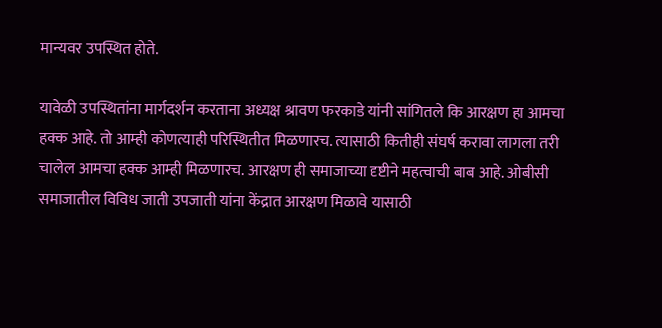मान्यवर उपस्थित होते.

यावेळी उपस्थितांना मार्गदर्शन करताना अध्यक्ष श्रावण फरकाडे यांनी सांगितले कि आरक्षण हा आमचा हक्क आहे. तो आम्ही कोणत्याही परिस्थितीत मिळणारच. त्यासाठी कितीही संघर्ष करावा लागला तरी चालेल आमचा हक्क आम्ही मिळणारच. आरक्षण ही समाजाच्या दृष्टीने महत्वाची बाब आहे. ओबीसी समाजातील विविध जाती उपजाती यांना केंद्रात आरक्षण मिळावे यासाठी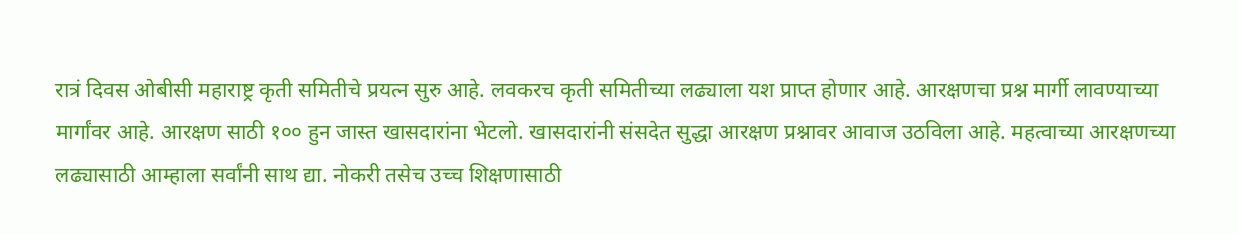रात्रं दिवस ओबीसी महाराष्ट्र कृती समितीचे प्रयत्न सुरु आहे. लवकरच कृती समितीच्या लढ्याला यश प्राप्त होणार आहे. आरक्षणचा प्रश्न मार्गी लावण्याच्या मार्गांवर आहे. आरक्षण साठी १०० हुन जास्त खासदारांना भेटलो. खासदारांनी संसदेत सुद्धा आरक्षण प्रश्नावर आवाज उठविला आहे. महत्वाच्या आरक्षणच्या लढ्यासाठी आम्हाला सर्वांनी साथ द्या. नोकरी तसेच उच्च शिक्षणासाठी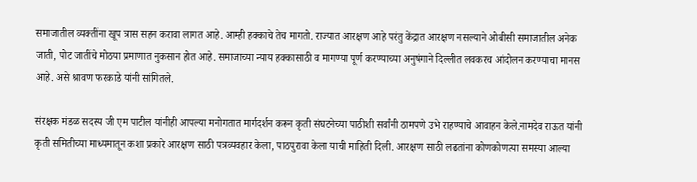समाजातील व्यक्तींना खूप त्रास सहन करावा लागत आहे. आम्ही हक्काचे तेच मागतो. राज्यात आरक्षण आहे परंतु केंद्रात आरक्षण नसल्याने ओबीसी समाजातील अनेक जाती, पोट जातींचे मोठया प्रमाणात नुकसान होत आहे. समाजाच्या न्याय हक्कासाठी व मागण्या पूर्ण करण्याच्या अनुषंगाने दिल्लीत लवकरच आंदोलन करण्याचा मानस आहे. असे श्रावण फरकाडे यांनी सांगितले.

संरक्षक मंडळ सदस्य जी एम पाटील यांनीही आपल्या मनोगतात मार्गदर्शन करून कृती संघटनेच्या पाठीशी सर्वांनी ठामपणे उभे राहण्याचे आवाहन केले.नामदेव राऊत यांनी कृती समितीच्या माध्यमातून कशा प्रकारे आरक्षण साठी पत्रव्यवहार केला, पाठपुरावा केला याची माहिती दिली. आरक्षण साठी लढतांना कोणकोणत्या समस्या आल्या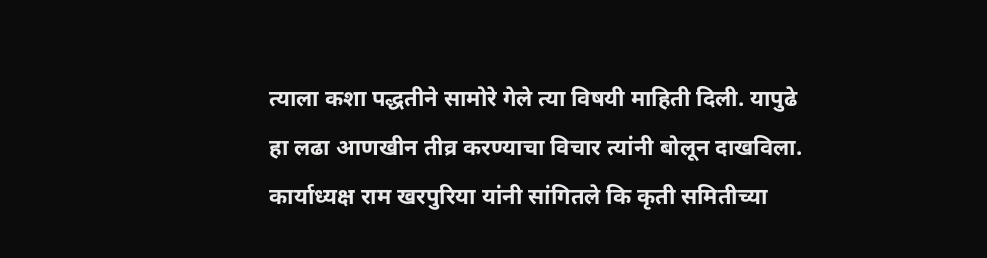त्याला कशा पद्धतीने सामोरे गेले त्या विषयी माहिती दिली. यापुढे हा लढा आणखीन तीव्र करण्याचा विचार त्यांनी बोलून दाखविला. कार्याध्यक्ष राम खरपुरिया यांनी सांगितले कि कृती समितीच्या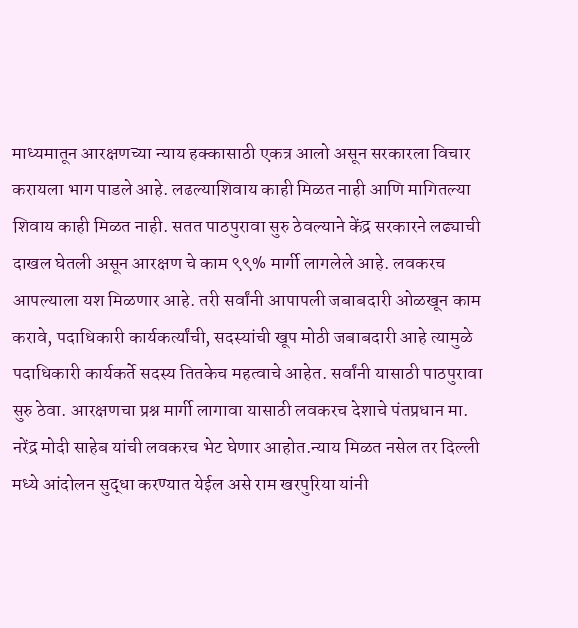माध्यमातून आरक्षणच्या न्याय हक्कासाठी एकत्र आलो असून सरकारला विचार करायला भाग पाडले आहे. लढल्याशिवाय काही मिळत नाही आणि मागितल्या शिवाय काही मिळत नाही. सतत पाठपुरावा सुरु ठेवल्याने केंद्र सरकारने लढ्याची दाखल घेतली असून आरक्षण चे काम ९९% मार्गी लागलेले आहे. लवकरच आपल्याला यश मिळणार आहे. तरी सर्वांनी आपापली जबाबदारी ओळखून काम करावे, पदाधिकारी कार्यकर्त्यांची, सदस्यांची खूप मोठी जबाबदारी आहे त्यामुळे पदाधिकारी कार्यकर्ते सदस्य तितकेच महत्वाचे आहेत. सर्वांनी यासाठी पाठपुरावा सुरु ठेवा. आरक्षणचा प्रश्न मार्गी लागावा यासाठी लवकरच देशाचे पंतप्रधान मा. नरेंद्र मोदी साहेब यांची लवकरच भेट घेणार आहोत.न्याय मिळत नसेल तर दिल्ली मध्ये आंदोलन सुद्धा करण्यात येईल असे राम खरपुरिया यांनी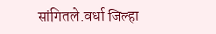सांगितले.वर्धा जिल्हा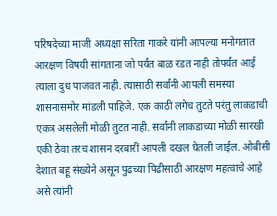परिषदेच्या माजी अध्यक्षा सरिता गाकरे यांनी आपल्या मनोगतात आरक्षण विषयी सांगताना जो पर्यंत बाळ रडत नाही तोपर्यंत आई त्याला दुध पाजवत नाही. त्यासाठी सर्वांनी आपली समस्या शासनासमोर मांडली पाहिजे. एक काठी लगेच तुटते परंतु लाकडाची एकत्र असलेली मोळी तुटत नाही. सर्वांनी लाकडाच्या मोळी सारखी एकी ठेवा तरच शासन दरबारीं आपली दखल घेतली जाईल. ओबीसी देशात बहू संख्येने असून पुढच्या पिढीसाठी आरक्षण महत्वाचे आहे असे त्यांनी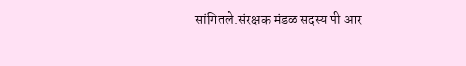सांगितले.संरक्षक मंडळ सदस्य पी आर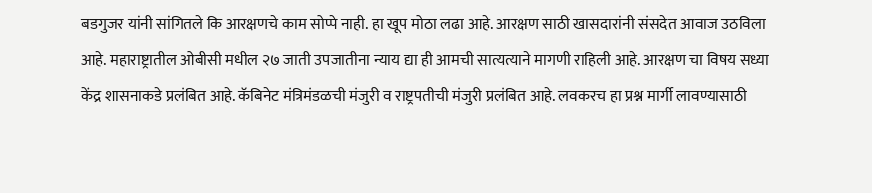बडगुजर यांनी सांगितले कि आरक्षणचे काम सोप्पे नाही. हा खूप मोठा लढा आहे. आरक्षण साठी खासदारांनी संसदेत आवाज उठविला आहे. महाराष्ट्रातील ओबीसी मधील २७ जाती उपजातीना न्याय द्या ही आमची सात्यत्याने मागणी राहिली आहे. आरक्षण चा विषय सध्या केंद्र शासनाकडे प्रलंबित आहे. कॅबिनेट मंत्रिमंडळची मंजुरी व राष्ट्रपतीची मंजुरी प्रलंबित आहे. लवकरच हा प्रश्न मार्गी लावण्यासाठी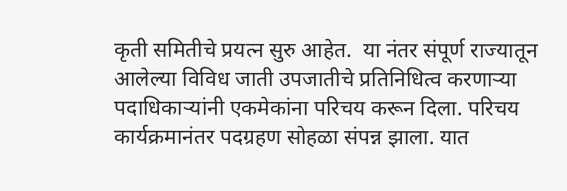कृती समितीचे प्रयत्न सुरु आहेत.  या नंतर संपूर्ण राज्यातून आलेल्या विविध जाती उपजातीचे प्रतिनिधित्व करणाऱ्या पदाधिकाऱ्यांनी एकमेकांना परिचय करून दिला. परिचय कार्यक्रमानंतर पदग्रहण सोहळा संपन्न झाला. यात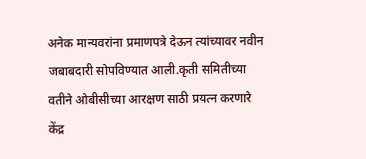अनेक मान्यवरांना प्रमाणपत्रे देऊन त्यांच्यावर नवीन जबाबदारी सोपविण्यात आली.कृती समितीच्या वतीने ओबीसीच्या आरक्षण साठी प्रयत्न करणारे केंद्र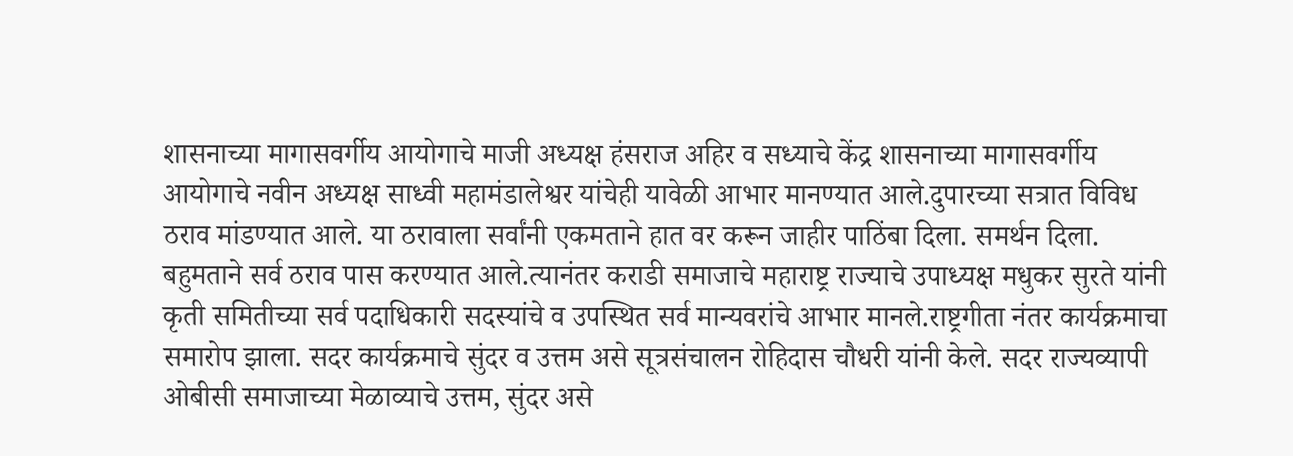शासनाच्या मागासवर्गीय आयोगाचे माजी अध्यक्ष हंसराज अहिर व सध्याचे केंद्र शासनाच्या मागासवर्गीय आयोगाचे नवीन अध्यक्ष साध्वी महामंडालेश्वर यांचेही यावेळी आभार मानण्यात आले.दुपारच्या सत्रात विविध ठराव मांडण्यात आले. या ठरावाला सर्वांनी एकमताने हात वर करून जाहीर पाठिंबा दिला. समर्थन दिला. बहुमताने सर्व ठराव पास करण्यात आले.त्यानंतर कराडी समाजाचे महाराष्ट्र राज्याचे उपाध्यक्ष मधुकर सुरते यांनी कृती समितीच्या सर्व पदाधिकारी सदस्यांचे व उपस्थित सर्व मान्यवरांचे आभार मानले.राष्ट्रगीता नंतर कार्यक्रमाचा समारोप झाला. सदर कार्यक्रमाचे सुंदर व उत्तम असे सूत्रसंचालन रोहिदास चौधरी यांनी केले. सदर राज्यव्यापी ओबीसी समाजाच्या मेळाव्याचे उत्तम, सुंदर असे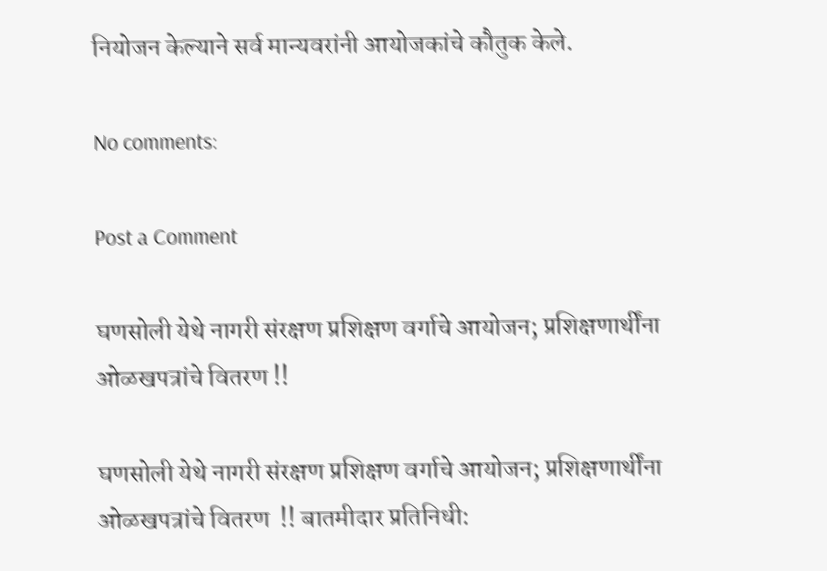नियोजन केल्याने सर्व मान्यवरांनी आयोजकांचे कौतुक केले.

No comments:

Post a Comment

घणसोली येथे नागरी संरक्षण प्रशिक्षण वर्गाचे आयोजन; प्रशिक्षणार्थींना ओळखपत्रांचे वितरण !!

घणसोली येथे नागरी संरक्षण प्रशिक्षण वर्गाचे आयोजन; प्रशिक्षणार्थींना ओळखपत्रांचे वितरण  !! बातमीदार प्रतिनिधी: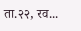ता.२२, रव...